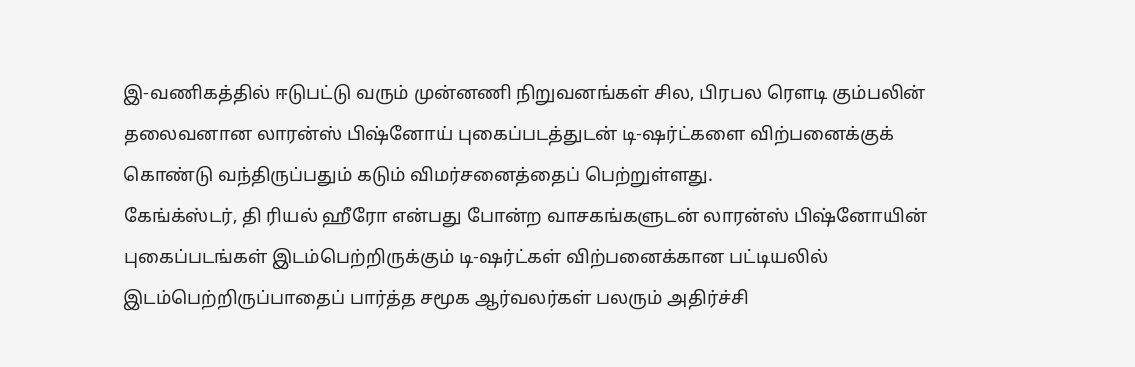இ-வணிகத்தில் ஈடுபட்டு வரும் முன்னணி நிறுவனங்கள் சில, பிரபல ரௌடி கும்பலின் தலைவனான லாரன்ஸ் பிஷ்னோய் புகைப்படத்துடன் டி-ஷர்ட்களை விற்பனைக்குக் கொண்டு வந்திருப்பதும் கடும் விமர்சனைத்தைப் பெற்றுள்ளது.
கேங்க்ஸ்டர், தி ரியல் ஹீரோ என்பது போன்ற வாசகங்களுடன் லாரன்ஸ் பிஷ்னோயின் புகைப்படங்கள் இடம்பெற்றிருக்கும் டி-ஷர்ட்கள் விற்பனைக்கான பட்டியலில் இடம்பெற்றிருப்பாதைப் பார்த்த சமூக ஆர்வலர்கள் பலரும் அதிர்ச்சி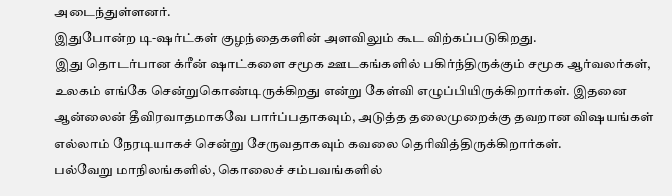அடைந்துள்ளனர்.
இதுபோன்ற டி-ஷர்ட்கள் குழந்தைகளின் அளவிலும் கூட விற்கப்படுகிறது.
இது தொடர்பான க்ரீன் ஷாட்களை சமூக ஊடகங்களில் பகிர்ந்திருக்கும் சமூக ஆர்வலர்கள், உலகம் எங்கே சென்றுகொண்டிருக்கிறது என்று கேள்வி எழுப்பியிருக்கிறார்கள். இதனை ஆன்லைன் தீவிரவாதமாகவே பார்ப்பதாகவும், அடுத்த தலைமுறைக்கு தவறான விஷயங்கள் எல்லாம் நேரடியாகச் சென்று சேருவதாகவும் கவலை தெரிவித்திருக்கிறார்கள்.
பல்வேறு மாநிலங்களில், கொலைச் சம்பவங்களில்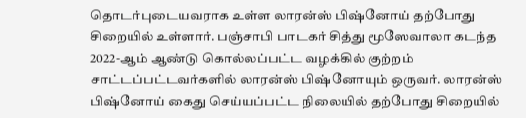தொடர்புடையவராக உள்ள லாரன்ஸ் பிஷ்னோய் தற்போது சிறையில் உள்ளார். பஞ்சாபி பாடகர் சித்து மூஸேவாலா கடந்த 2022-ஆம் ஆண்டு கொல்லப்பட்ட வழக்கில் குற்றம் சாட்டப்பட்டவர்களில் லாரன்ஸ் பிஷ்னோயும் ஒருவர். லாரன்ஸ் பிஷ்னோய் கைது செய்யப்பட்ட நிலையில் தற்போது சிறையில்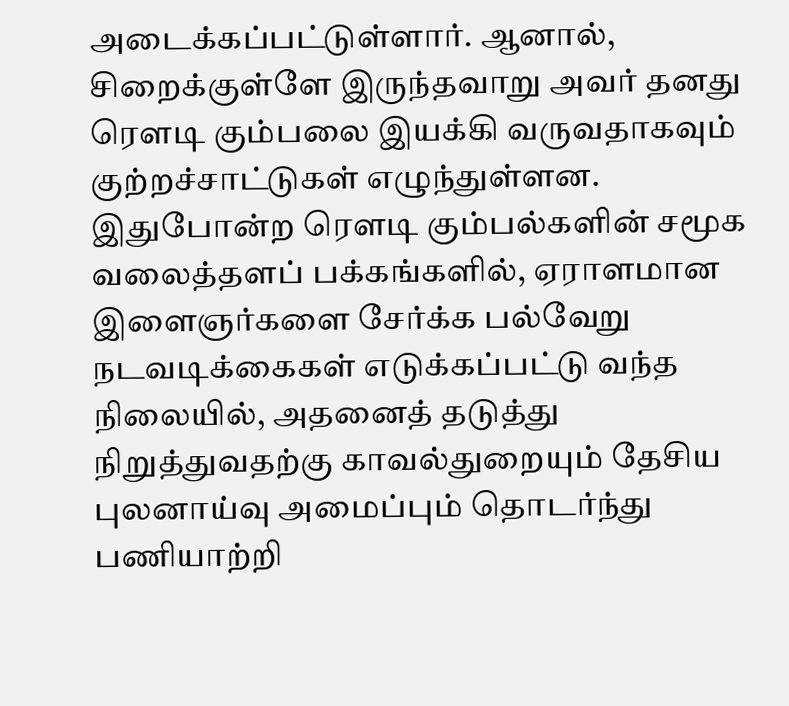அடைக்கப்பட்டுள்ளார். ஆனால், சிறைக்குள்ளே இருந்தவாறு அவர் தனது ரௌடி கும்பலை இயக்கி வருவதாகவும் குற்றச்சாட்டுகள் எழுந்துள்ளன.
இதுபோன்ற ரௌடி கும்பல்களின் சமூக வலைத்தளப் பக்கங்களில், ஏராளமான இளைஞர்களை சேர்க்க பல்வேறு நடவடிக்கைகள் எடுக்கப்பட்டு வந்த நிலையில், அதனைத் தடுத்து நிறுத்துவதற்கு காவல்துறையும் தேசிய புலனாய்வு அமைப்பும் தொடர்ந்து பணியாற்றி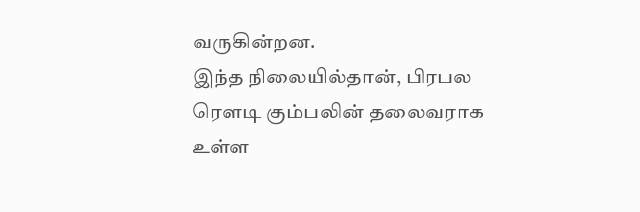வருகின்றன.
இந்த நிலையில்தான், பிரபல ரௌடி கும்பலின் தலைவராக உள்ள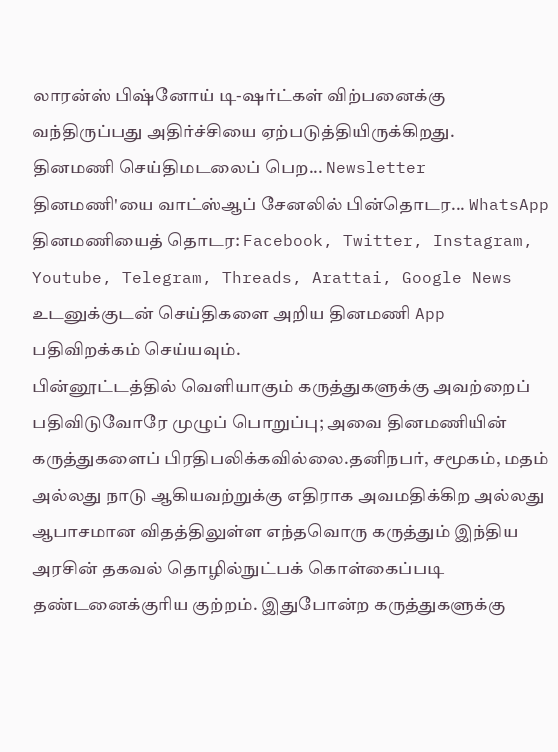லாரன்ஸ் பிஷ்னோய் டி-ஷர்ட்கள் விற்பனைக்கு வந்திருப்பது அதிர்ச்சியை ஏற்படுத்தியிருக்கிறது.
தினமணி செய்திமடலைப் பெற... Newsletter
தினமணி'யை வாட்ஸ்ஆப் சேனலில் பின்தொடர... WhatsApp
தினமணியைத் தொடர: Facebook, Twitter, Instagram, Youtube, Telegram, Threads, Arattai, Google News
உடனுக்குடன் செய்திகளை அறிய தினமணி App பதிவிறக்கம் செய்யவும்.
பின்னூட்டத்தில் வெளியாகும் கருத்துகளுக்கு அவற்றைப் பதிவிடுவோரே முழுப் பொறுப்பு; அவை தினமணியின் கருத்துகளைப் பிரதிபலிக்கவில்லை.தனிநபர், சமூகம், மதம் அல்லது நாடு ஆகியவற்றுக்கு எதிராக அவமதிக்கிற அல்லது ஆபாசமான விதத்திலுள்ள எந்தவொரு கருத்தும் இந்திய அரசின் தகவல் தொழில்நுட்பக் கொள்கைப்படி தண்டனைக்குரிய குற்றம். இதுபோன்ற கருத்துகளுக்கு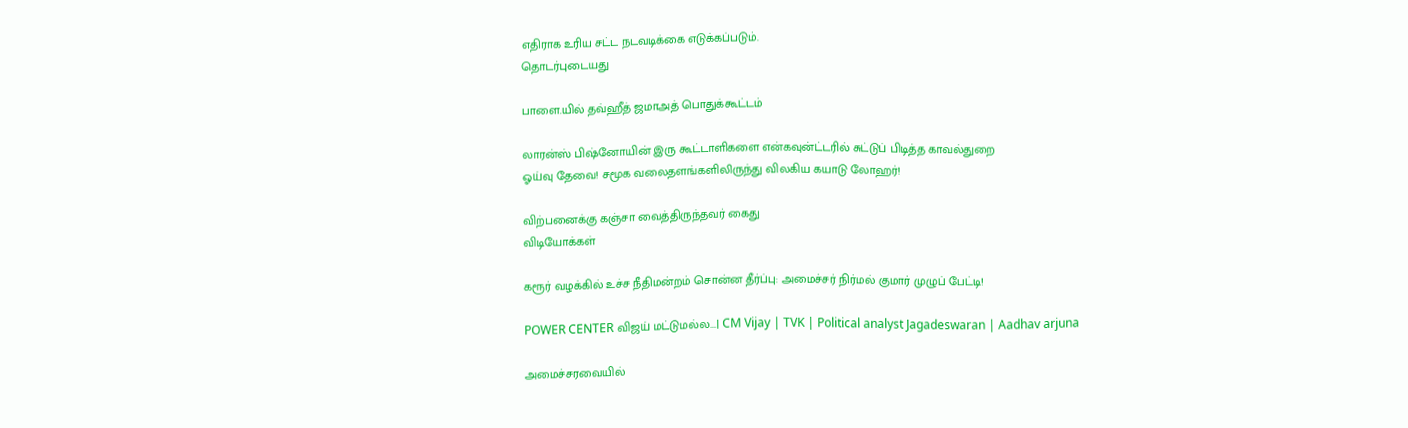எதிராக உரிய சட்ட நடவடிக்கை எடுக்கப்படும்.
தொடர்புடையது

பாளை.யில் தவ்ஹீத் ஜமாஅத் பொதுக்கூட்டம்

லாரன்ஸ் பிஷ்னோயின் இரு கூட்டாளிகளை என்கவுன்ட்டரில் சுட்டுப் பிடித்த காவல்துறை
ஓய்வு தேவை! சமூக வலைதளங்களிலிருந்து விலகிய கயாடு லோஹர்!

விற்பனைக்கு கஞ்சா வைத்திருந்தவர் கைது
விடியோக்கள்

கரூர் வழக்கில் உச்ச நீதிமன்றம் சொன்ன தீர்ப்பு: அமைச்சர் நிர்மல் குமார் முழுப் பேட்டி!

POWER CENTER விஜய் மட்டுமல்ல...| CM Vijay | TVK | Political analyst Jagadeswaran | Aadhav arjuna

அமைச்சரவையில்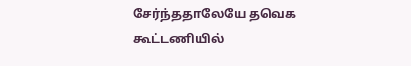சேர்ந்ததாலேயே தவெக கூட்டணியில்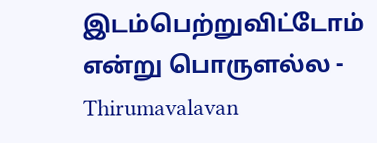இடம்பெற்றுவிட்டோம் என்று பொருளல்ல - Thirumavalavan